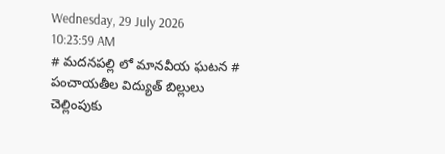Wednesday, 29 July 2026 10:23:59 AM
# మదనపల్లి లో మానవీయ ఘటన # పంచాయతీల విద్యుత్ బిల్లులు చెల్లింపుకు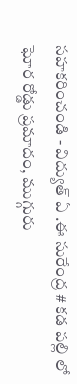సహకరించండి - విద్యుత్ ఏ .ఈ సురేంద్ర # కడ పల్లి లో ఘోర రోడ్డు ప్రమాదం, ముగ్గురు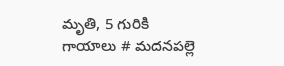మృతి, 5 గురికి గాయాలు # మదనపల్లె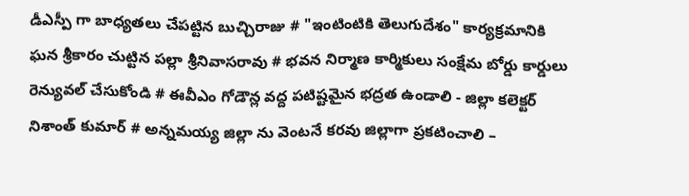డీఎస్పీ గా బాధ్యతలు చేపట్టిన బుచ్చిరాజు # "ఇంటింటికి తెలుగుదేశం" కార్యక్రమానికి ఘన శ్రీకారం చుట్టిన పల్లా శ్రీనివాసరావు # భవన నిర్మాణ కార్మికులు సంక్షేమ బోర్డు కార్డులు రెన్యువల్ చేసుకోండి # ఈవీఎం గోడౌన్ల వద్ద పటిష్టమైన భద్రత ఉండాలి - జిల్లా కలెక్టర్ నిశాంత్ కుమార్ # అన్నమయ్య జిల్లా ను వెంటనే కరవు జిల్లాగా ప్రకటించాలి –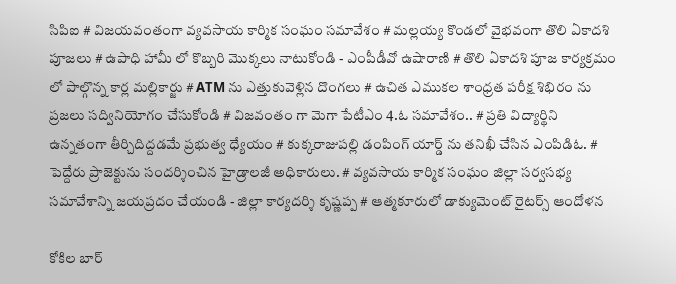సిపిఐ # విజయవంతంగా వ్యవసాయ కార్మిక సంఘం సమావేశం # మల్లయ్య కొండలో వైభవంగా తొలి ఏకాదశి పూజలు # ఉపాధి హామీ లో కొబ్బరి మొక్కలు నాటుకోండి - ఎంపీడీవో ఉషారాణి # తొలి ఏకాదశి పూజ కార్యక్రమం లో పాల్గొన్న కార్ల మల్లికార్జు # ATM ను ఎత్తుకువెళ్లిన దొంగలు # ఉచిత ఎముకల శాంధ్రత పరీక్ష శిభిరం ను ప్రజలు సద్వినియోగం చేసుకోండి # విజవంతం గా మెగా పేటీఎం 4.ఓ సమావేశం.. # ప్రతి విద్యార్థిని ఉన్నతంగా తీర్చిదిద్దడమే ప్రభుత్వ ధ్యేయం # కుక్కరాజుపల్లి డంపింగ్ యార్డ్ ను తనిఖీ చేసిన ఎంపిడిఓ. # పెద్దేరు ప్రాజెక్టును సందర్శించిన హైడ్రాలజీ అధికారులు. # వ్యవసాయ కార్మిక సంఘం జిల్లా సర్వసభ్య సమావేశాన్ని జయప్రదం చేయండి - జిల్లా కార్యదర్శి కృష్ణప్ప # ఆత్మకూరులో డాక్యుమెంట్ రైటర్స్ ఆందోళన

కోకిల బార్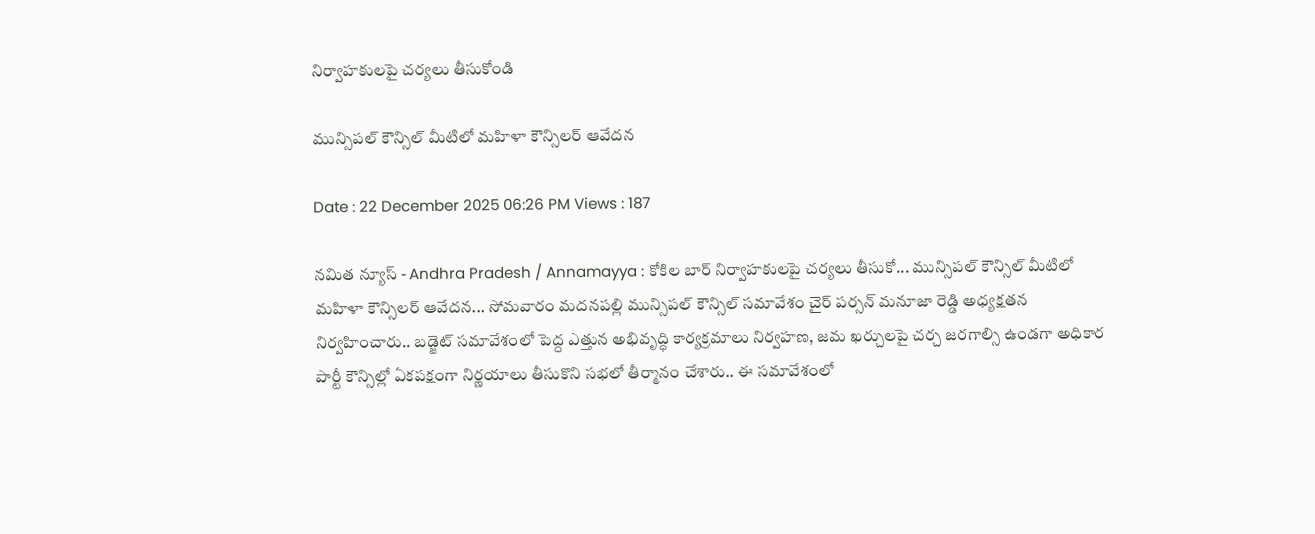నిర్వాహకులపై చర్యలు తీసుకోండి

మున్సిపల్ కౌన్సిల్ మీటిలో మహిళా కౌన్సిలర్ ఆవేదన

Date : 22 December 2025 06:26 PM Views : 187

నమిత న్యూస్ - Andhra Pradesh / Annamayya : కోకిల బార్ నిర్వాహకులపై చర్యలు తీసుకో... మున్సిపల్ కౌన్సిల్ మీటిలో మహిళా కౌన్సిలర్ ఆవేదన... సోమవారం మదనపల్లి మున్సిపల్ కౌన్సిల్ సమావేశం చైర్ పర్సన్ మనూజా రెడ్డి అధ్యక్షతన నిర్వహించారు.. బడ్జెట్ సమావేశంలో పెద్ద ఎత్తున అభివృద్ధి కార్యక్రమాలు నిర్వహణ, జమ ఖర్చులపై చర్చ జరగాల్సి ఉండగా అధికార పార్టీ కౌన్సిల్లో ఏకపక్షంగా నిర్ణయాలు తీసుకొని సభలో తీర్మానం చేశారు.. ఈ సమావేశంలో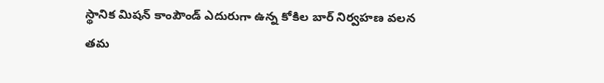స్థానిక మిషన్ కాంపౌండ్ ఎదురుగా ఉన్న కోకిల బార్ నిర్వహణ వలన తమ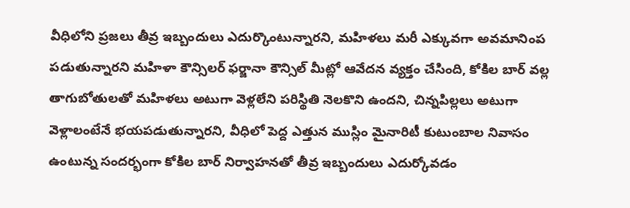వీధిలోని ప్రజలు తీవ్ర ఇబ్బందులు ఎదుర్కొంటున్నారని, మహిళలు మరీ ఎక్కువగా అవమానింప పడుతున్నారని మహిళా కౌన్సిలర్ ఫర్జానా కౌన్సిల్ మీట్లో ఆవేదన వ్యక్తం చేసింది, కోకిల బార్ వల్ల తాగుబోతులతో మహిళలు అటుగా వెళ్లలేని పరిస్థితి నెలకొని ఉందని, చిన్నపిల్లలు అటుగా వెళ్లాలంటేనే భయపడుతున్నారని, వీధిలో పెద్ద ఎత్తున ముస్లిం మైనారిటీ కుటుంబాల నివాసం ఉంటున్న సందర్భంగా కోకిల బార్ నిర్వాహనతో తీవ్ర ఇబ్బందులు ఎదుర్కోవడం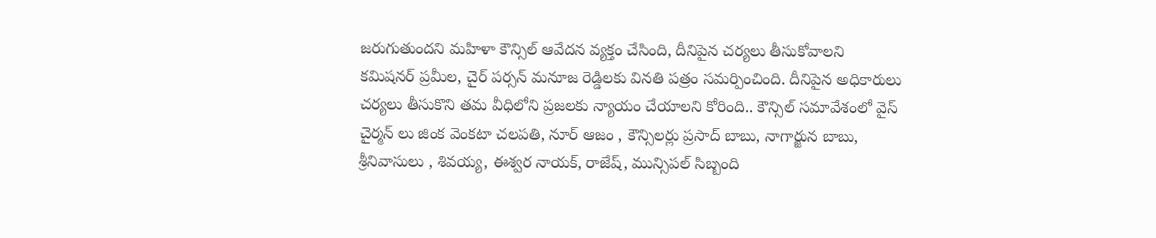జరుగుతుందని మహిళా కౌన్సిల్ ఆవేదన వ్యక్తం చేసింది, దీనిపైన చర్యలు తీసుకోవాలని కమిషనర్ ప్రమీల, చైర్ పర్సన్ మనూజ రెడ్డిలకు వినతి పత్రం సమర్పించింది. దీనిపైన అధికారులు చర్యలు తీసుకొని తమ వీధిలోని ప్రజలకు న్యాయం చేయాలని కోరింది.. కౌన్సిల్ సమావేశంలో వైస్ చైర్మన్ లు జింక వెంకటా చలపతి, నూర్ ఆజం , కౌన్సిలర్లు ప్రసాద్ బాబు, నాగార్జున బాబు, శ్రీనివాసులు , శివయ్య, ఈశ్వర నాయక్, రాజేష్, మున్సిపల్ సిబ్బంది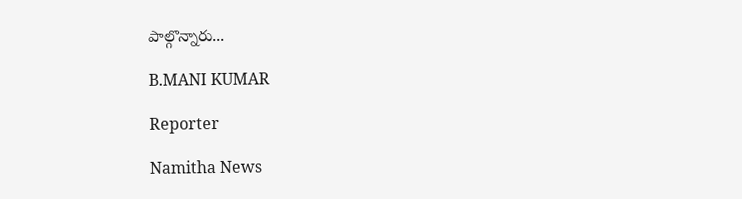పాల్గొన్నారు...

B.MANI KUMAR

Reporter

Namitha News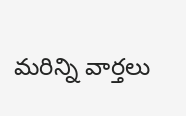మరిన్ని వార్తలు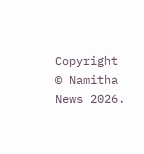Copyright © Namitha News 2026.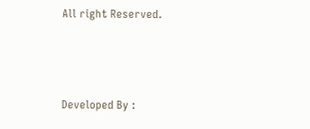All right Reserved.



Developed By :